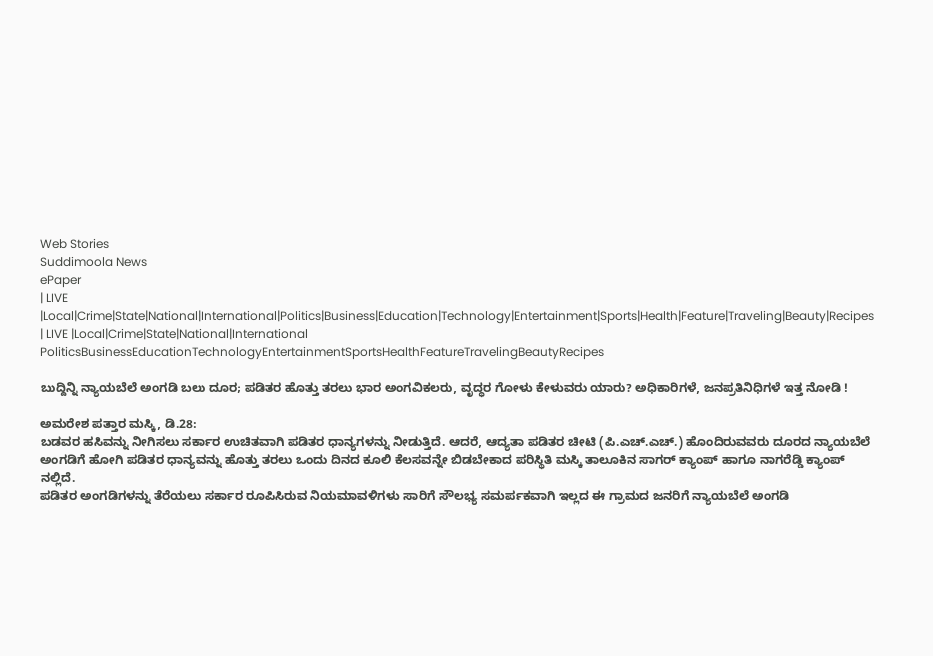Web Stories
Suddimoola News
ePaper
| LIVE |Local|Crime|State|National|International|Politics|Business|Education|Technology|Entertainment|Sports|Health|Feature|Traveling|Beauty|Recipes
| LIVE |Local|Crime|State|National|International
PoliticsBusinessEducationTechnologyEntertainmentSportsHealthFeatureTravelingBeautyRecipes

ಬುದ್ದಿನ್ನಿ ನ್ಯಾಯಬೆಲೆ ಅಂಗಡಿ ಬಲು ದೂರ; ಪಡಿತರ ಹೊತ್ತು ತರಲು ಭಾರ ಅಂಗವಿಕಲರು, ವೃದ್ಧರ ಗೋಳು ಕೇಳುವರು ಯಾರು? ಅಧಿಕಾರಿಗಳೆ, ಜನಪ್ರತಿನಿಧಿಗಳೆ ಇತ್ತ ನೋಡಿ !

ಅಮರೇಶ ಪತ್ತಾರ ಮಸ್ಕಿ, ಡಿ.28:
ಬಡವರ ಹಸಿವನ್ನು ನೀಗಿಸಲು ಸರ್ಕಾರ ಉಚಿತವಾಗಿ ಪಡಿತರ ಧಾನ್ಯಗಳನ್ನು ನೀಡುತ್ತಿದೆ. ಆದರೆ, ಆದ್ಯತಾ ಪಡಿತರ ಚೀಟಿ (ಪಿ.ಎಚ್.ಎಚ್.) ಹೊಂದಿರುವವರು ದೂರದ ನ್ಯಾಯಬೆಲೆ ಅಂಗಡಿಗೆ ಹೋಗಿ ಪಡಿತರ ಧಾನ್ಯವನ್ನು ಹೊತ್ತು ತರಲು ಒಂದು ದಿನದ ಕೂಲಿ ಕೆಲಸವನ್ನೇ ಬಿಡಬೇಕಾದ ಪರಿಸ್ಥಿತಿ ಮಸ್ಕಿ ತಾಲೂಕಿನ ಸಾಗರ್ ಕ್ಯಾಂಪ್ ಹಾಗೂ ನಾಗರೆಡ್ಡಿ ಕ್ಯಾಂಪ್ ನಲ್ಲಿದೆ.
ಪಡಿತರ ಅಂಗಡಿಗಳನ್ನು ತೆರೆಯಲು ಸರ್ಕಾರ ರೂಪಿಸಿರುವ ನಿಯಮಾವಳಿಗಳು ಸಾರಿಗೆ ಸೌಲಭ್ಯ ಸಮರ್ಪಕವಾಗಿ ಇಲ್ಲದ ಈ ಗ್ರಾಮದ ಜನರಿಗೆ ನ್ಯಾಯಬೆಲೆ ಅಂಗಡಿ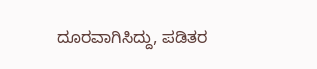ದೂರವಾಗಿಸಿದ್ದು, ಪಡಿತರ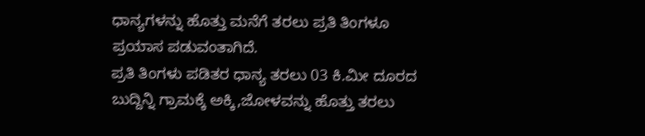ಧಾನ್ಯಗಳನ್ನು ಹೊತ್ತು ಮನೆಗೆ ತರಲು ಪ್ರತಿ ತಿಂಗಳೂ ಪ್ರಯಾಸ ಪಡುವಂತಾಗಿದೆ.
ಪ್ರತಿ ತಿಂಗಳು ಪಡಿತರ ಧಾನ್ಯ ತರಲು 03 ಕಿ.ಮೀ ದೂರದ ಬುದ್ದಿನ್ನಿ ಗ್ರಾಮಕ್ಕೆ ಅಕ್ಕಿ,ಜೋಳವನ್ನು ಹೊತ್ತು ತರಲು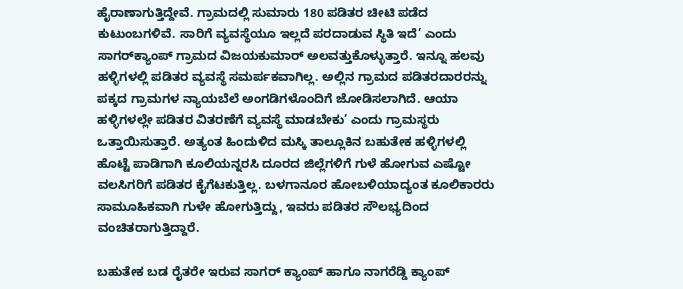ಹೈರಾಣಾಗುತ್ತಿದ್ದೇವೆ. ಗ್ರಾಮದಲ್ಲಿ ಸುಮಾರು 180 ಪಡಿತರ ಚೀಟಿ ಪಡೆದ ಕುಟುಂಬಗಳಿವೆ. ಸಾರಿಗೆ ವ್ಯವಸ್ಥೆಯೂ ಇಲ್ಲದೆ ಪರದಾಡುವ ಸ್ಥಿತಿ ಇದೆ’ ಎಂದು ಸಾಗರ್‌ಕ್ಯಾಂಪ್ ಗ್ರಾಮದ ವಿಜಯಕುಮಾರ್ ಅಲವತ್ತುಕೊಳ್ಳುತ್ತಾರೆ. ಇನ್ನೂ ಹಲವು ಹಳ್ಳಿಗಳಲ್ಲಿ ಪಡಿತರ ವ್ಯವಸ್ಥೆ ಸಮರ್ಪಕವಾಗಿಲ್ಲ. ಅಲ್ಲಿನ ಗ್ರಾಮದ ಪಡಿತರದಾರರನ್ನು ಪಕ್ಕದ ಗ್ರಾಮಗಳ ನ್ಯಾಯಬೆಲೆ ಅಂಗಡಿಗಳೊಂದಿಗೆ ಜೋಡಿಸಲಾಗಿದೆ. ಆಯಾ ಹಳ್ಳಿಗಳಲ್ಲೇ ಪಡಿತರ ವಿತರಣೆಗೆ ವ್ಯವಸ್ಥೆ ಮಾಡಬೇಕು’ ಎಂದು ಗ್ರಾಮಸ್ಥರು ಒತ್ತಾಯಿಸುತ್ತಾರೆ. ಅತ್ಯಂತ ಹಿಂದುಳಿದ ಮಸ್ಕಿ ತಾಲ್ಲೂಕಿನ ಬಹುತೇಕ ಹಳ್ಳಿಗಳಲ್ಲಿ ಹೊಟ್ಟೆ ಪಾಡಿಗಾಗಿ ಕೂಲಿಯನ್ನರಸಿ ದೂರದ ಜಿಲ್ಲೆಗಳಿಗೆ ಗುಳೆ ಹೋಗುವ ಎಷ್ಟೋ ವಲಸಿಗರಿಗೆ ಪಡಿತರ ಕೈಗೆಟಕುತ್ತಿಲ್ಲ. ಬಳಗಾನೂರ ಹೋಬಳಿಯಾದ್ಯಂತ ಕೂಲಿಕಾರರು ಸಾಮೂಹಿಕವಾಗಿ ಗುಳೇ ಹೋಗುತ್ತಿದ್ದು, ಇವರು ಪಡಿತರ ಸೌಲಭ್ಯದಿಂದ ವಂಚಿತರಾಗುತ್ತಿದ್ದಾರೆ.

ಬಹುತೇಕ ಬಡ ರೈತರೇ ಇರುವ ಸಾಗರ್ ಕ್ಯಾಂಪ್ ಹಾಗೂ ನಾಗರೆಡ್ಡಿ ಕ್ಯಾಂಪ್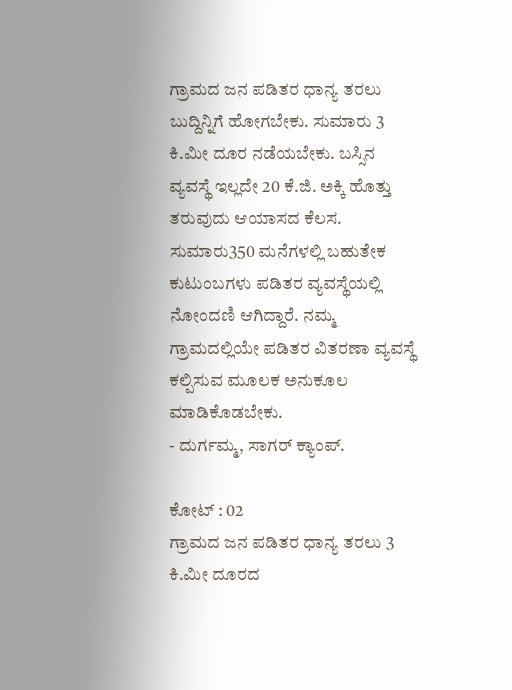ಗ್ರಾಮದ ಜನ ಪಡಿತರ ಧಾನ್ಯ ತರಲು ಬುದ್ದಿನ್ನಿಗೆ ಹೋಗಬೇಕು. ಸುಮಾರು 3 ಕಿ.ಮೀ ದೂರ ನಡೆಯಬೇಕು. ಬಸ್ಸಿನ ವ್ಯವಸ್ಥೆ ಇಲ್ಲದೇ 20 ಕೆ.ಜಿ. ಅಕ್ಕಿ ಹೊತ್ತು ತರುವುದು ಆಯಾಸದ ಕೆಲಸ. ಸುಮಾರು350 ಮನೆಗಳಲ್ಲಿ ಬಹುತೇಕ ಕುಟುಂಬಗಳು ಪಡಿತರ ವ್ಯವಸ್ಥೆಯಲ್ಲಿ ನೋಂದಣಿ ಆಗಿದ್ದಾರೆ. ನಮ್ಮ ಗ್ರಾಮದಲ್ಲಿಯೇ ಪಡಿತರ ವಿತರಣಾ ವ್ಯವಸ್ಥೆ ಕಲ್ಪಿಸುವ ಮೂಲಕ ಅನುಕೂಲ ಮಾಡಿಕೊಡಬೇಕು.
- ದುರ್ಗಮ್ಮ, ಸಾಗರ್ ಕ್ಯಾಂಪ್.

ಕೋಟ್ : 02
ಗ್ರಾಮದ ಜನ ಪಡಿತರ ಧಾನ್ಯ ತರಲು 3 ಕಿ.ಮೀ ದೂರದ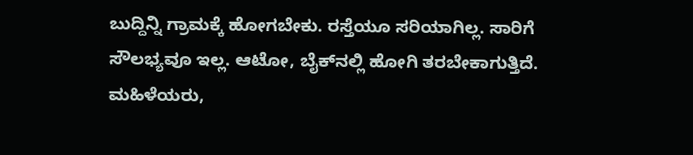ಬುದ್ದಿನ್ನಿ ಗ್ರಾಮಕ್ಕೆ ಹೋಗಬೇಕು. ರಸ್ತೆಯೂ ಸರಿಯಾಗಿಲ್ಲ. ಸಾರಿಗೆ ಸೌಲಭ್ಯವೂ ಇಲ್ಲ. ಆಟೋ, ಬೈಕ್‌ನಲ್ಲಿ ಹೋಗಿ ತರಬೇಕಾಗುತ್ತಿದೆ. ಮಹಿಳೆಯರು,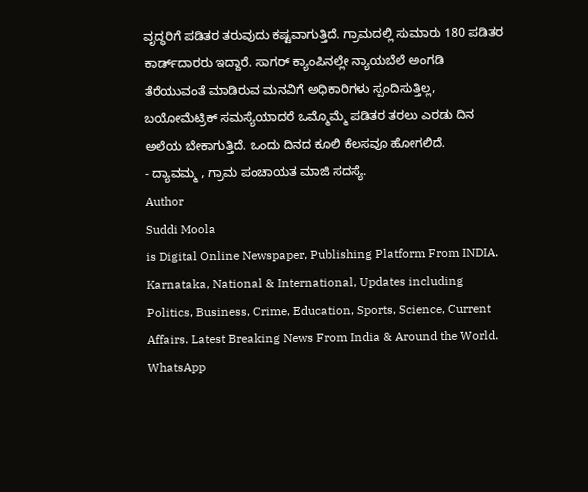ವೃದ್ಧರಿಗೆ ಪಡಿತರ ತರುವುದು ಕಷ್ಟವಾಗುತ್ತಿದೆ. ಗ್ರಾಮದಲ್ಲಿ ಸುಮಾರು 180 ಪಡಿತರ ಕಾರ್ಡ್‌ದಾರರು ಇದ್ದಾರೆ. ಸಾಗರ್ ಕ್ಯಾಂಪಿನಲ್ಲೇ ನ್ಯಾಯಬೆಲೆ ಅಂಗಡಿ ತೆರೆಯುವಂತೆ ಮಾಡಿರುವ ಮನವಿಗೆ ಅಧಿಕಾರಿಗಳು ಸ್ಪಂದಿಸುತ್ತಿಲ್ಲ,
ಬಯೋಮೆಟ್ರಿಕ್ ಸಮಸ್ಯೆಯಾದರೆ ಒಮ್ಮೊಮ್ಮೆ ಪಡಿತರ ತರಲು ಎರಡು ದಿನ ಅಲೆಯ ಬೇಕಾಗುತ್ತಿದೆ. ಒಂದು ದಿನದ ಕೂಲಿ ಕೆಲಸವೂ ಹೋಗಲಿದೆ.
- ದ್ಯಾವಮ್ಮ , ಗ್ರಾಮ ಪಂಚಾಯತ ಮಾಜಿ ಸದಸ್ಯೆ.
Author
Suddi Moola
is Digital Online Newspaper, Publishing Platform From INDIA. Karnataka, National & International, Updates including Politics, Business, Crime, Education, Sports, Science, Current Affairs. Latest Breaking News From India & Around the World.
WhatsApp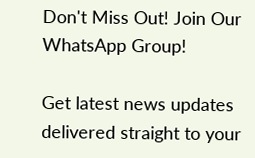Don't Miss Out! Join Our WhatsApp Group!

Get latest news updates delivered straight to your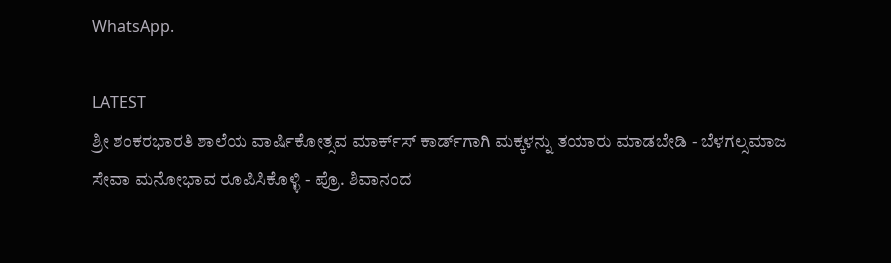WhatsApp.

LATEST
ಶ್ರೀ ಶಂಕರಭಾರತಿ ಶಾಲೆಯ ವಾರ್ಷಿಕೋತ್ಸವ ಮಾರ್ಕ್‌ಸ್‌ ಕಾರ್ಡ್‌ಗಾಗಿ ಮಕ್ಕಳನ್ನು ತಯಾರು ಮಾಡಬೇಡಿ - ಬೆಳಗಲ್ಸಮಾಜ ಸೇವಾ ಮನೋಭಾವ ರೂಪಿಸಿಕೊಳ್ಳಿ - ಪ್ರೊ. ಶಿವಾನಂದ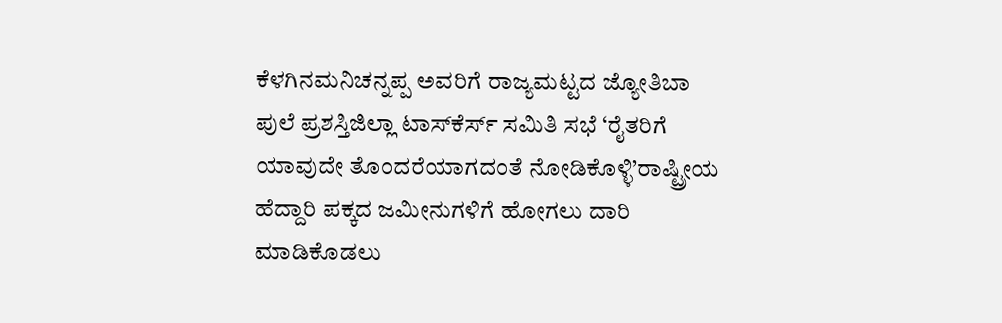ಕೆಳಗಿನಮನಿಚನ್ನಪ್ಪ ಅವರಿಗೆ ರಾಜ್ಯಮಟ್ಟದ ಜ್ಯೋತಿಬಾ ಪುಲೆ ಪ್ರಶಸ್ತಿಜಿಲ್ಲಾ ಟಾಸ್‌‌ಕೆರ್ಸ್ ಸಮಿತಿ ಸಭೆ ‘ರೈತರಿಗೆ ಯಾವುದೇ ತೊಂದರೆಯಾಗದಂತೆ ನೋಡಿಕೊಳ್ಳಿ’ರಾಷ್ಟ್ರೀಯ ಹೆದ್ದಾರಿ ಪಕ್ಕದ ಜಮೀನುಗಳಿಗೆ ಹೋಗಲು ದಾರಿ ಮಾಡಿಕೊಡಲು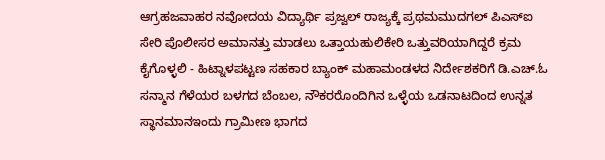ಆಗ್ರಹಜವಾಹರ ನವೋದಯ ವಿದ್ಯಾರ್ಥಿ ಪ್ರಜ್ವಲ್ ರಾಜ್ಯಕ್ಕೆ ಪ್ರಥಮಮುದಗಲ್ ಪಿಎಸ್‌ಐ ಸೇರಿ ಪೊಲೀಸರ ಅಮಾನತ್ತು ಮಾಡಲು ಒತ್ತಾಯಹುಲಿಕೇರಿ ಒತ್ತುವರಿಯಾಗಿದ್ದರೆ ಕ್ರಮ ಕೈಗೊಳ್ಳಲಿ - ಹಿಟ್ನಾಳಪಟ್ಟಣ ಸಹಕಾರ ಬ್ಯಾಂಕ್ ಮಹಾಮಂಡಳದ ನಿರ್ದೇಶಕರಿಗೆ ಡಿ.ಎಚ್.ಓ ಸನ್ಮಾನ ಗೆಳೆಯರ ಬಳಗದ ಬೆಂಬಲ, ನೌಕರರೊಂದಿಗಿನ ಒಳ್ಳೆಯ ಒಡನಾಟದಿಂದ ಉನ್ನತ ಸ್ಥಾನಮಾನಇಂದು ಗ್ರಾಮೀಣ ಭಾಗದ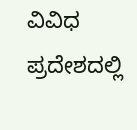ವಿವಿಧ ಪ್ರದೇಶದಲ್ಲಿ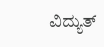ವಿದ್ಯುತ್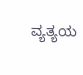ವ್ಯತ್ಯಯ